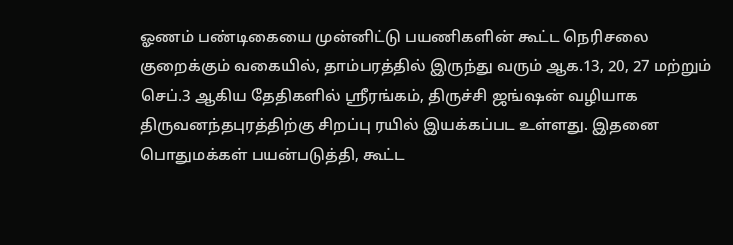ஓணம் பண்டிகையை முன்னிட்டு பயணிகளின் கூட்ட நெரிசலை குறைக்கும் வகையில், தாம்பரத்தில் இருந்து வரும் ஆக.13, 20, 27 மற்றும் செப்.3 ஆகிய தேதிகளில் ஸ்ரீரங்கம், திருச்சி ஜங்ஷன் வழியாக திருவனந்தபுரத்திற்கு சிறப்பு ரயில் இயக்கப்பட உள்ளது. இதனை பொதுமக்கள் பயன்படுத்தி, கூட்ட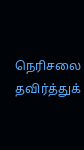நெரிசலை தவிர்த்துக்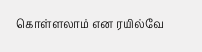கொள்ளலாம் என ரயில்வே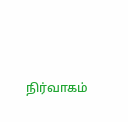நிர்வாகம்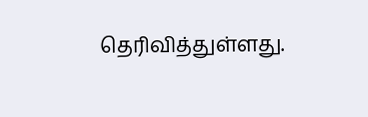தெரிவித்துள்ளது.